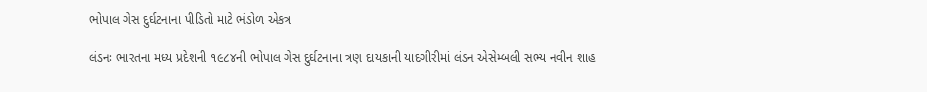ભોપાલ ગેસ દુર્ઘટનાના પીડિતો માટે ભંડોળ એકત્ર

લંડનઃ ભારતના મધ્ય પ્રદેશની ૧૯૮૪ની ભોપાલ ગેસ દુર્ઘટનાના ત્રણ દાયકાની યાદગીરીમાં લંડન એસેમ્બલી સભ્ય નવીન શાહ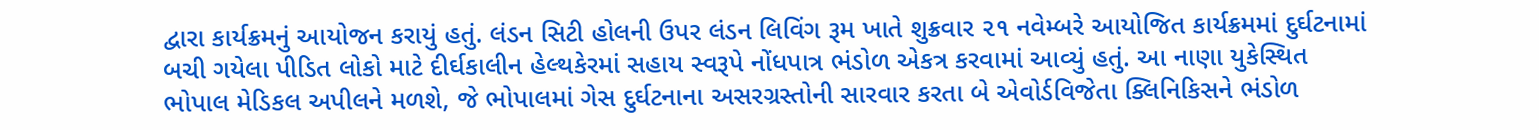દ્વારા કાર્યક્રમનું આયોજન કરાયું હતું. લંડન સિટી હોલની ઉપર લંડન લિવિંગ રૂમ ખાતે શુક્રવાર ૨૧ નવેમ્બરે આયોજિત કાર્યક્રમમાં દુર્ઘટનામાં બચી ગયેલા પીડિત લોકો માટે દીર્ઘકાલીન હેલ્થકેરમાં સહાય સ્વરૂપે નોંધપાત્ર ભંડોળ એકત્ર કરવામાં આવ્યું હતું. આ નાણા યુકેસ્થિત ભોપાલ મેડિકલ અપીલને મળશે, જે ભોપાલમાં ગેસ દુર્ઘટનાના અસરગ્રસ્તોની સારવાર કરતા બે એવોર્ડવિજેતા ક્લિનિકિસને ભંડોળ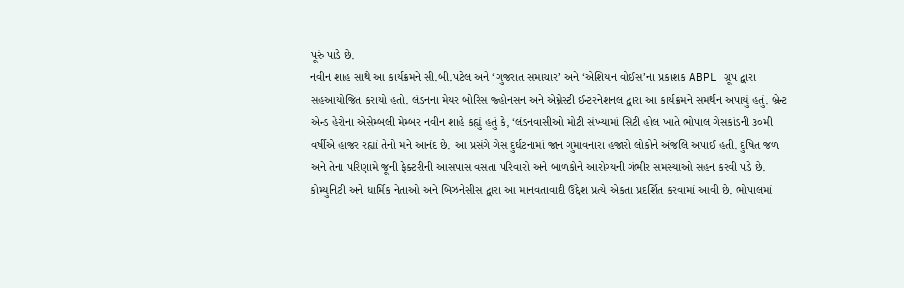પૂરું પાડે છે.
નવીન શાહ સાથે આ કાર્યક્રમને સી.બી.પટેલ અને ‘ગુજરાત સમાચાર’ અને ‘એશિયન વોઈસ’ના પ્રકાશક ABPL ગ્રૂપ દ્વારા સહઆયોજિત કરાયો હતો. લંડનના મેયર બોરિસ જ્હોનસન અને એમ્નેસ્ટી ઈન્ટરનેશનલ દ્વારા આ કાર્યક્રમને સમર્થન અપાયું હતું. બ્રેન્ટ એન્ડ હેરોના એસેમ્બલી મેમ્બર નવીન શાહે કહ્યું હતું કે, ‘લંડનવાસીઓ મોટી સંખ્યામાં સિટી હોલ ખાતે ભોપાલ ગેસકાંડની ૩૦મી વર્ષીએ હાજર રહ્યાં તેનો મને આનંદ છે. આ પ્રસંગે ગેસ દુર્ઘટનામાં જાન ગુમાવનારા હજારો લોકોને અંજલિ અપાઈ હતી. દુષિત જળ અને તેના પરિણામે જૂની ફેક્ટરીની આસપાસ વસતા પરિવારો અને બાળકોને આરોગ્યની ગંભીર સમસ્યાઓ સહન કરવી પડે છે. કોમ્યુનિટી અને ધાર્મિક નેતાઓ અને બિઝનેસીસ દ્વારા આ માનવતાવાદી ઉદ્દેશ પ્રત્યે એકતા પ્રદર્શિત કરવામાં આવી છે. ભોપાલમાં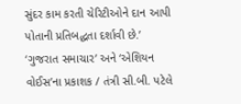સુંદર કામ કરતી ચેરિટીઓને દાન આપી પોતાની પ્રતિબદ્ધતા દર્શાવી છે.’
‘ગુજરાત સમાચાર’ અને ‘એશિયન વોઈસ’ના પ્રકાશક / તંત્રી સી.બી. પટેલે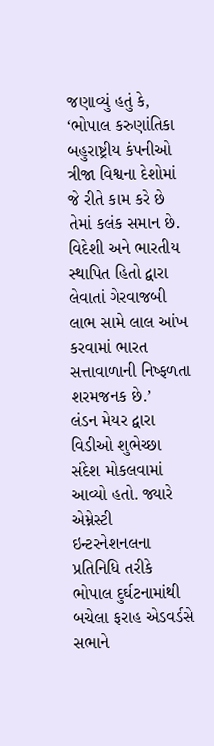જણાવ્યું હતું કે, ‘ભોપાલ કરુણાંતિકા બહુરાષ્ટ્રીય કંપનીઓ ત્રીજા વિશ્વના દેશોમાં જે રીતે કામ કરે છે તેમાં કલંક સમાન છે. વિદેશી અને ભારતીય સ્થાપિત હિતો દ્વારા લેવાતાં ગેરવાજબી લાભ સામે લાલ આંખ કરવામાં ભારત સત્તાવાળાની નિષ્ફળતા શરમજનક છે.’
લંડન મેયર દ્વારા વિડીઓ શુભેચ્છા સંદેશ મોકલવામાં આવ્યો હતો. જ્યારે એમ્નેસ્ટી ઇન્ટરનેશનલના પ્રતિનિધિ તરીકે ભોપાલ દુર્ઘટનામાંથી બચેલા ફરાહ એડવર્ડસે સભાને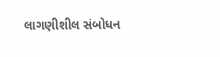લાગણીશીલ સંબોધન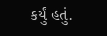કર્યું હતું.